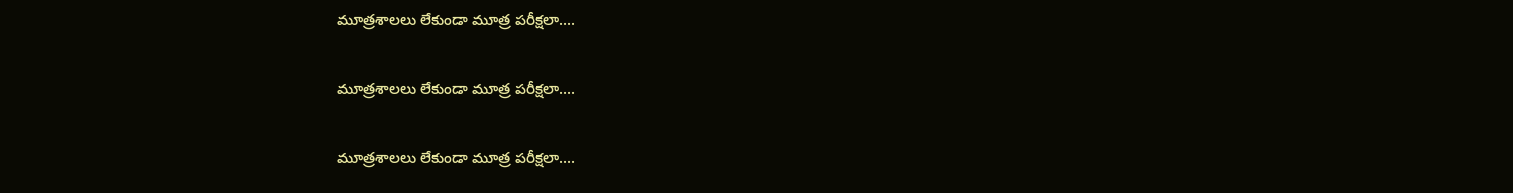మూత్రశాలలు లేకుండా మూత్ర పరీక్షలా....

మూత్రశాలలు లేకుండా మూత్ర పరీక్షలా....

మూత్రశాలలు లేకుండా మూత్ర పరీక్షలా....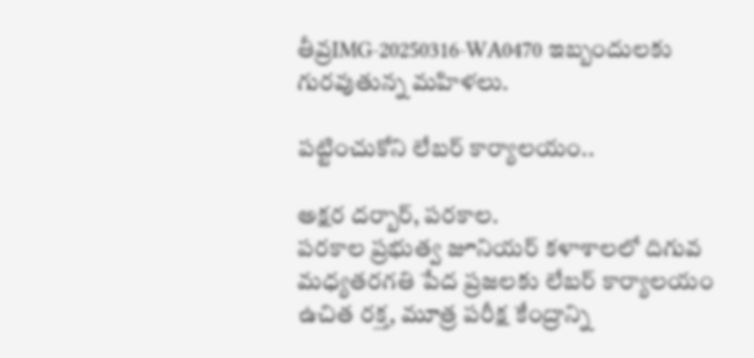తీవ్రIMG-20250316-WA0470 ఇబ్బందులకు గురవుతున్న మహిళలు.

పట్టించుకోని లేబర్ కార్యాలయం..

అక్షర దర్బార్, పరకాల.
పరకాల ప్రభుత్వ జూనియర్ కళాశాలలో దిగువ మధ్యతరగతి పేద ప్రజలకు లేబర్ కార్యాలయం ఉచిత రక్త, మూత్ర పరీక్ష కేంద్రాన్ని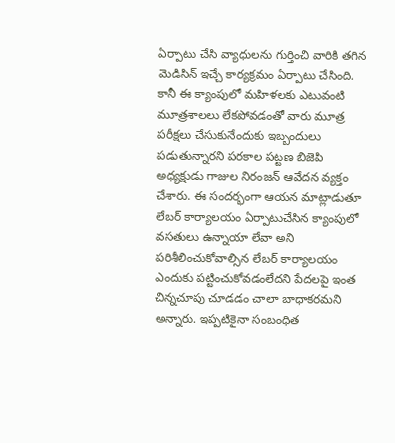ఏర్పాటు చేసి వ్యాధులను గుర్తించి వారికి తగిన మెడిసిన్ ఇచ్చే కార్యక్రమం ఏర్పాటు చేసింది. కానీ ఈ క్యాంపులో మహిళలకు ఎటువంటి మూత్రశాలలు లేకపోవడంతో వారు మూత్ర పరీక్షలు చేసుకునేందుకు ఇబ్బందులు పడుతున్నారని పరకాల పట్టణ బిజెపి అధ్యక్షుడు గాజుల నిరంజన్ ఆవేదన వ్యక్తం చేశారు. ఈ సందర్భంగా ఆయన మాట్లాడుతూ లేబర్ కార్యాలయం ఏర్పాటుచేసిన క్యాంపులో వసతులు ఉన్నాయా లేవా అని పరిశీలించుకోవాల్సిన లేబర్ కార్యాలయం ఎందుకు పట్టించుకోవడంలేదని పేదలపై ఇంత చిన్నచూపు చూడడం చాలా బాధాకరమని అన్నారు. ఇప్పటికైనా సంబంధిత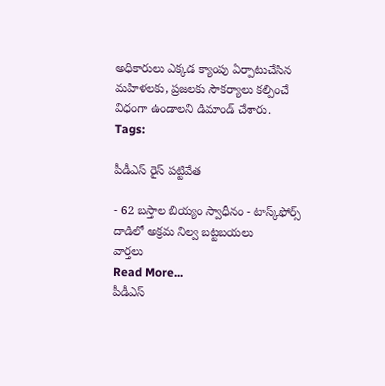అధికారులు ఎక్కడ క్యాంపు ఏర్పాటుచేసిన మహిళలకు, ప్రజలకు సౌకర్యాలు కల్పించే విధంగా ఉండాలని డిమాండ్ చేశారు.
Tags:

పీడీఎస్ రైస్ పట్టివేత

- 62 బస్తాల బియ్యం స్వాధీనం - టాస్క్‌ఫోర్స్ దాడిలో అక్రమ నిల్వ బట్టబయలు
వార్తలు
Read More...
పీడీఎస్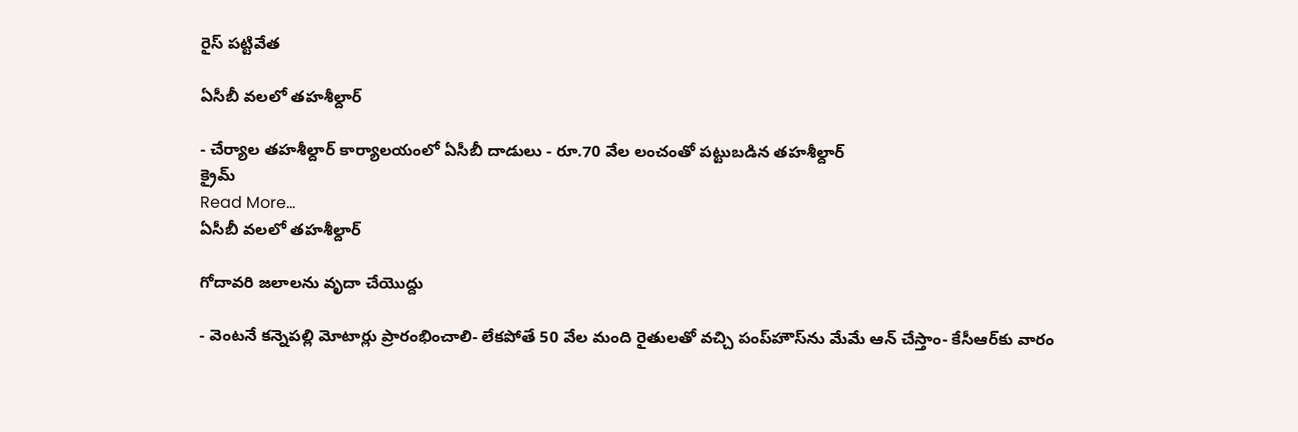రైస్ పట్టివేత

ఏసీబీ వలలో తహశీల్దార్

- చేర్యాల తహశీల్దార్ కార్యాలయంలో ఏసీబీ దాడులు - రూ.70 వేల లంచంతో పట్టుబడిన తహశీల్దార్
క్రైమ్
Read More...
ఏసీబీ వలలో తహశీల్దార్

గోదావరి జలాలను వృదా చేయొద్దు

- వెంటనే కన్నెపల్లి మోటార్లు ప్రారంభించాలి- లేకపోతే 50 వేల మంది రైతులతో వచ్చి పంప్‌హౌస్‌ను మేమే ఆన్ చేస్తాం- కేసీఆర్‌కు వారం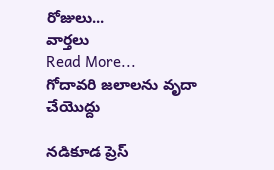రోజులు...
వార్తలు
Read More...
గోదావరి జలాలను వృదా చేయొద్దు

నడికూడ ప్రెస్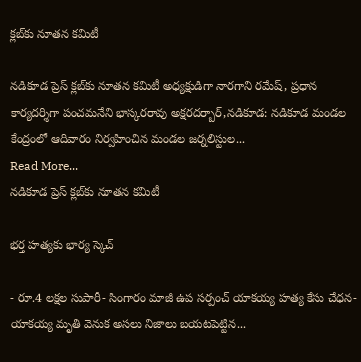క్లబ్‌కు నూతన కమిటీ

నడికూడ ప్రెస్ క్లబ్‌కు నూతన కమిటీ అధ్యక్షుడిగా నారగాని రమేష్, ప్రధాన కార్యదర్శిగా పంచమనేని భాస్కరరావు అక్షరదర్బార్,నడికూడ: నడికూడ మండల కేంద్రంలో ఆదివారం నిర్వహించిన మండల జర్నలిస్టుల...
Read More...
నడికూడ ప్రెస్ క్లబ్‌కు నూతన కమిటీ

భర్త హత్యకు భార్య స్కెచ్

- రూ.4 లక్షల సుపారీ- సింగారం మాజీ ఉప సర్పంచ్ యాకయ్య హత్య కేసు చేధన- యాకయ్య మృతి వెనుక అసలు నిజాలు బయటపెట్టిన...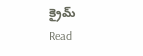క్రైమ్
Read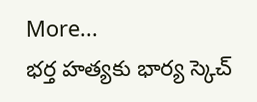More...
భర్త హత్యకు భార్య స్కెచ్